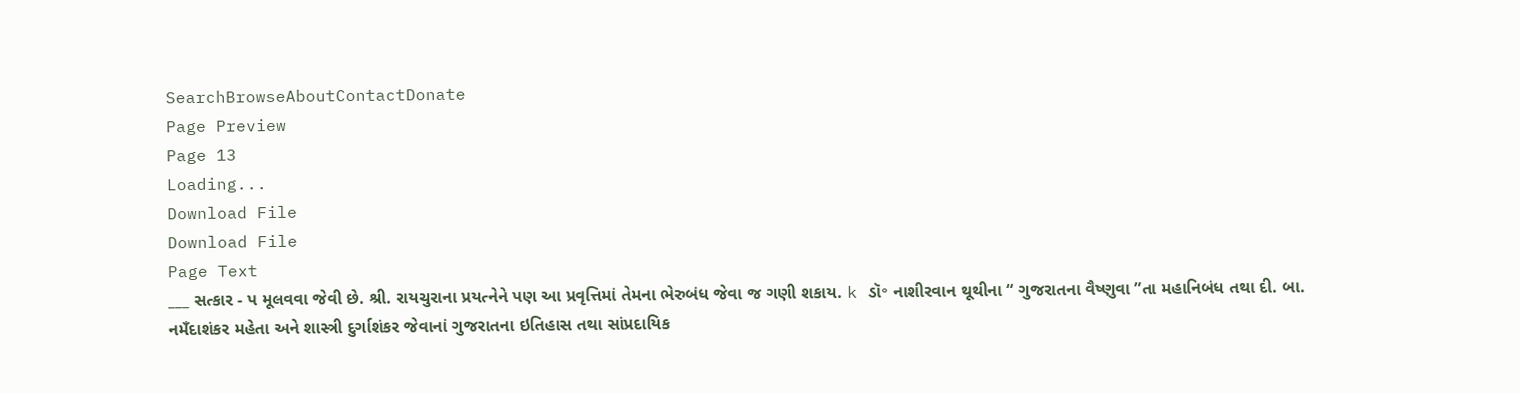SearchBrowseAboutContactDonate
Page Preview
Page 13
Loading...
Download File
Download File
Page Text
___ સત્કાર - પ મૂલવવા જેવી છે. શ્રી. રાયચુરાના પ્રયત્નેને પણ આ પ્રવૃત્તિમાં તેમના ભેરુબંધ જેવા જ ગણી શકાય. k ડૉ॰ નાશીરવાન થૂથીના “ ગુજરાતના વૈષ્ણુવા ”તા મહાનિબંધ તથા દી. બા. નમઁદાશંકર મહેતા અને શાસ્ત્રી દુર્ગાશંકર જેવાનાં ગુજરાતના ઇતિહાસ તથા સાંપ્રદાયિક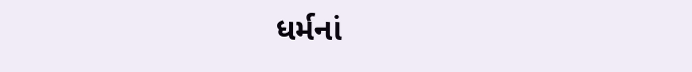ધર્મનાં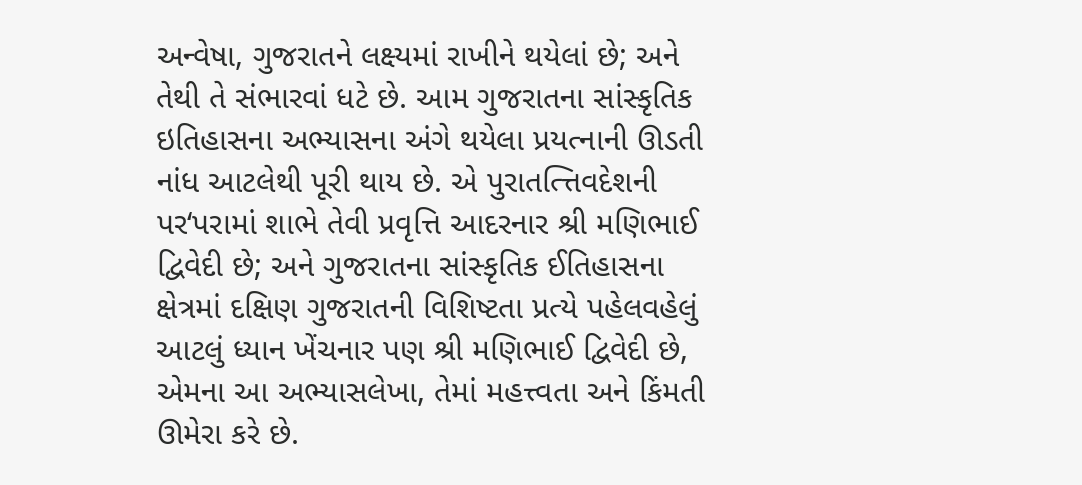અન્વેષા, ગુજરાતને લક્ષ્યમાં રાખીને થયેલાં છે; અને તેથી તે સંભારવાં ધટે છે. આમ ગુજરાતના સાંસ્કૃતિક ઇતિહાસના અભ્યાસના અંગે થયેલા પ્રયત્નાની ઊડતી નાંધ આટલેથી પૂરી થાય છે. એ પુરાતત્ત્તિવદેશની પર‘પરામાં શાભે તેવી પ્રવૃત્તિ આદરનાર શ્રી મણિભાઈ દ્વિવેદી છે; અને ગુજરાતના સાંસ્કૃતિક ઈતિહાસના ક્ષેત્રમાં દક્ષિણ ગુજરાતની વિશિષ્ટતા પ્રત્યે પહેલવહેલું આટલું ધ્યાન ખેંચનાર પણ શ્રી મણિભાઈ દ્વિવેદી છે, એમના આ અભ્યાસલેખા, તેમાં મહત્ત્વતા અને કિંમતી ઊમેરા કરે છે.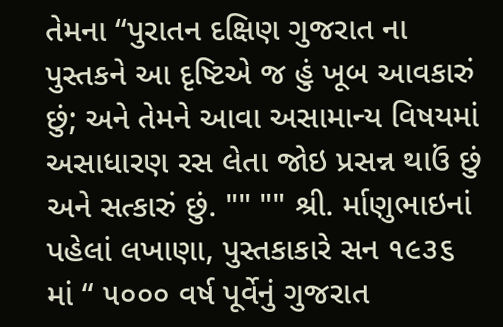તેમના “પુરાતન દક્ષિણ ગુજરાત ના પુસ્તકને આ દૃષ્ટિએ જ હું ખૂબ આવકારું છું; અને તેમને આવા અસામાન્ય વિષયમાં અસાધારણ રસ લેતા જોઇ પ્રસન્ન થાઉં છું અને સત્કારું છું. "" "" શ્રી. ર્માણુભાઇનાં પહેલાં લખાણા, પુસ્તકાકારે સન ૧૯૩૬ માં “ ૫૦૦૦ વર્ષ પૂર્વેનું ગુજરાત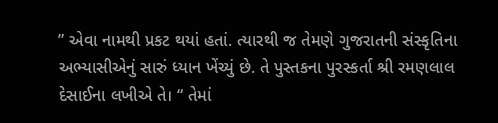” એવા નામથી પ્રકટ થયાં હતાં. ત્યારથી જ તેમણે ગુજરાતની સંસ્કૃતિના અભ્યાસીએનું સારું ધ્યાન ખેંચ્યું છે. તે પુસ્તકના પુરસ્કર્તા શ્રી રમણલાલ દેસાઈના લખીએ તે। “ તેમાં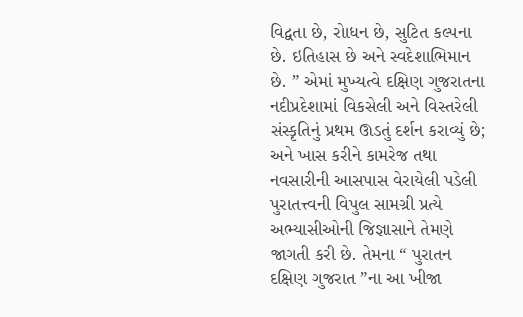વિદ્વતા છે, રોાધન છે, સુટિત કલ્પના છે. ઇતિહાસ છે અને સ્વદેશાભિમાન છે. ” એમાં મુખ્યત્વે દક્ષિણ ગુજરાતના નદીપ્રદેશામાં વિકસેલી અને વિસ્તરેલી સંસ્કૃતિનું પ્રથમ ઊડતું દર્શન કરાવ્યું છે; અને ખાસ કરીને કામરેજ તથા નવસારીની આસપાસ વેરાયેલી પડેલી પુરાતત્ત્વની વિપુલ સામગ્રી પ્રત્યે અભ્યાસીઓની જિજ્ઞાસાને તેમણે જાગતી કરી છે. તેમના “ પુરાતન દક્ષિણ ગુજરાત ”ના આ ખીજા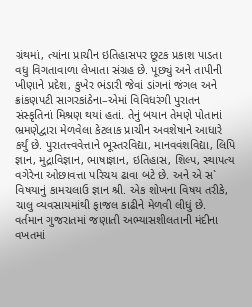ગ્રંથમાં, ત્યાંના પ્રાચીન ઇતિહાસપર છૂટક પ્રકાશ પાડતા વધુ વિગતાવાળા લેખાતા સંગ્રહ છે. પૂછ્યું અને તાપીની ખીણાને પ્રદેશ, કુખેર ભંડારી જેવાં ડાંગનાં જંગલ અને ક્રાંકણપટી સાગરકાંઠેના–એમાં વિવિધરંગી પુરાતન સંસ્કૃતિનાં મિશ્રણ થયાં હતાં. તેનું બયાન તેમણે પોતાનાં ભ્રમણેદ્વારા મેળવેલા કેટલાક પ્રાચીન અવશેષાને આધારે કર્યું છે. પુરાતત્ત્વવેત્તાને ભૂસ્તરવિદ્યા, માનવવંશવિદ્યા, લિપિ જ્ઞાન, મુદ્રાવિજ્ઞાન, ભાષાજ્ઞાન, ઇતિહાસ, શિલ્પ, સ્થાપત્ય વગેરેના ઓછાવત્તા પરિચય ઢાવા બટે છે. અને એ સ` વિષયાનું કામચલાઉ જ્ઞાન શ્રી. એક શોખના વિષય તરીકે, ચાલુ વ્યવસાયમાંથી ફાજલ કાઢીને મેળવી લીધું છે. વર્તમાન ગુજરાતમાં જણાતી અભ્યાસશીલતાની મંદીના વખતમાં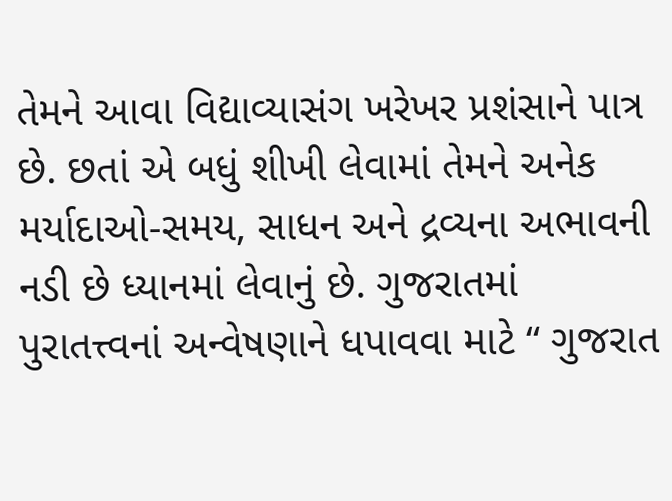તેમને આવા વિદ્યાવ્યાસંગ ખરેખર પ્રશંસાને પાત્ર છે. છતાં એ બધું શીખી લેવામાં તેમને અનેક મર્યાદાઓ-સમય, સાધન અને દ્રવ્યના અભાવની નડી છે ધ્યાનમાં લેવાનું છે. ગુજરાતમાં પુરાતત્ત્વનાં અન્વેષણાને ધપાવવા માટે “ ગુજરાત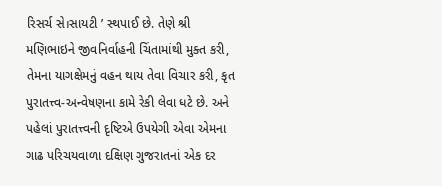રિસર્ચ સે।સાયટી ’ સ્થપાઈ છે. તેણે શ્રી મણિભાઇને જીવનિર્વાહની ચિંતામાંથી મુક્ત કરી, તેમના યાગક્ષેમનું વહન થાય તેવા વિચાર કરી, કૃત પુરાતત્ત્વ-અન્વેષણના કામે રેકી લેવા ધટે છે. અને પહેલાં પુરાતત્ત્વની દૃષ્ટિએ ઉપયેગી એવા એમના ગાઢ પરિચયવાળા દક્ષિણ ગુજરાતનાં એક દર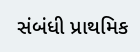સંબંધી પ્રાથમિક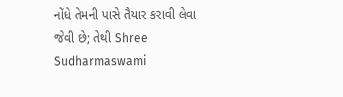નોંધે તેમની પાસે તૈયાર કરાવી લેવા જેવી છે; તેથી Shree Sudharmaswami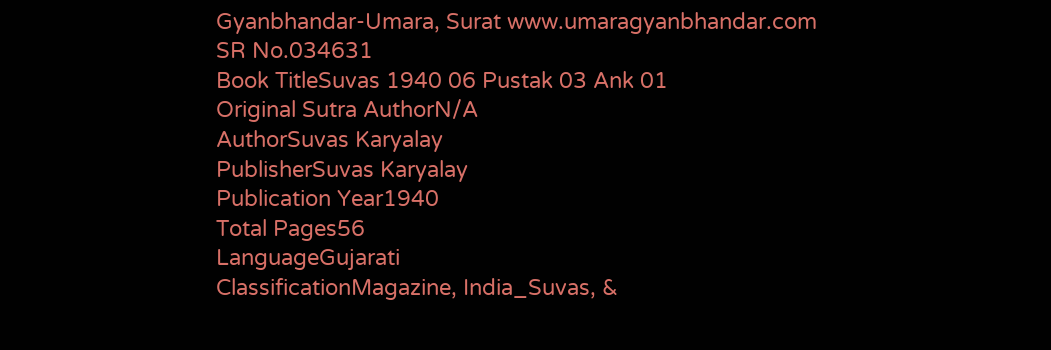Gyanbhandar-Umara, Surat www.umaragyanbhandar.com
SR No.034631
Book TitleSuvas 1940 06 Pustak 03 Ank 01
Original Sutra AuthorN/A
AuthorSuvas Karyalay
PublisherSuvas Karyalay
Publication Year1940
Total Pages56
LanguageGujarati
ClassificationMagazine, India_Suvas, &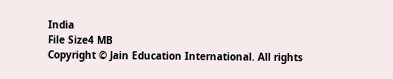India
File Size4 MB
Copyright © Jain Education International. All rights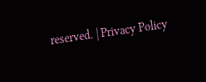reserved. | Privacy Policy